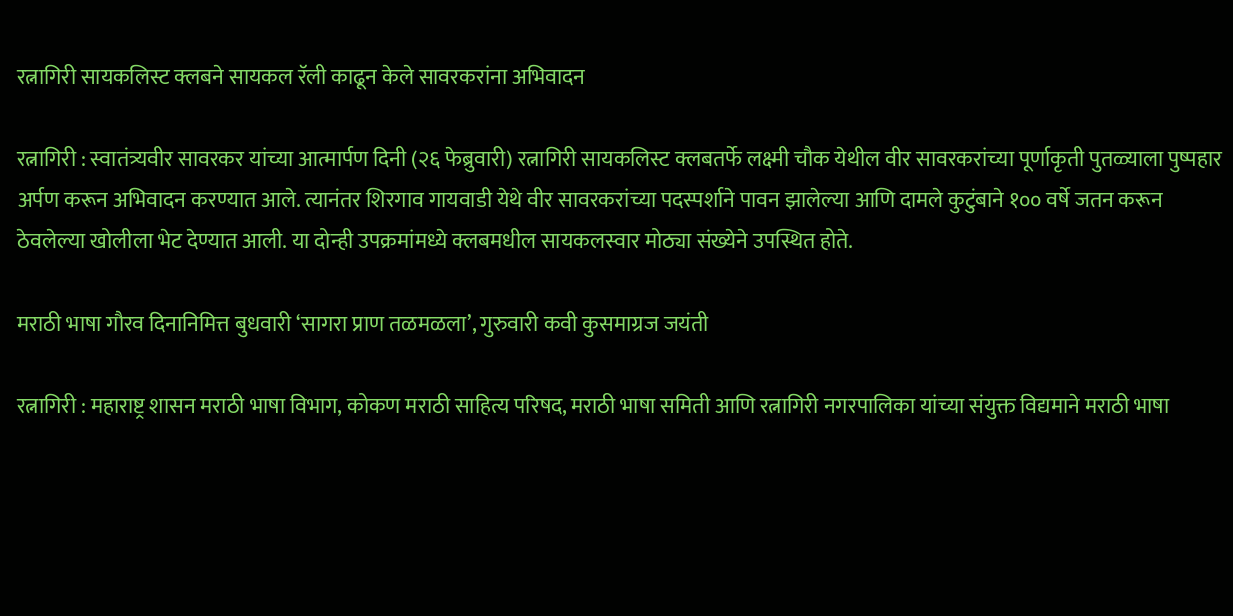रत्नागिरी सायकलिस्ट क्लबने सायकल रॅली काढून केले सावरकरांना अभिवादन

रत्नागिरी : स्वातंत्र्यवीर सावरकर यांच्या आत्मार्पण दिनी (२६ फेब्रुवारी) रत्नागिरी सायकलिस्ट क्लबतर्फे लक्ष्मी चौक येथील वीर सावरकरांच्या पूर्णाकृती पुतळ्याला पुष्पहार अर्पण करून अभिवादन करण्यात आले. त्यानंतर शिरगाव गायवाडी येथे वीर सावरकरांच्या पदस्पर्शाने पावन झालेल्या आणि दामले कुटुंबाने १०० वर्षे जतन करून ठेवलेल्या खोलीला भेट देण्यात आली. या दोन्ही उपक्रमांमध्ये क्लबमधील सायकलस्वार मोठ्या संख्येने उपस्थित होते.

मराठी भाषा गौरव दिनानिमित्त बुधवारी ‘सागरा प्राण तळमळला’, गुरुवारी कवी कुसमाग्रज जयंती

रत्नागिरी : महाराष्ट्र शासन मराठी भाषा विभाग, कोकण मराठी साहित्य परिषद, मराठी भाषा समिती आणि रत्नागिरी नगरपालिका यांच्या संयुक्त विद्यमाने मराठी भाषा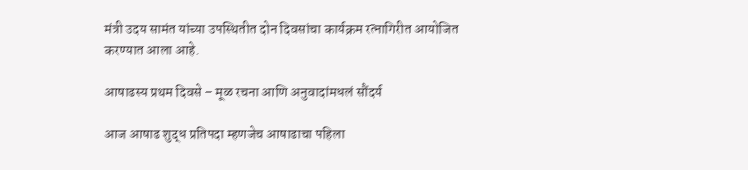मंत्री उदय सामंत यांच्या उपस्थितीत दोन दिवसांचा कार्यक्रम रत्नागिरीत आयोजित करण्यात आला आहे.

आषाढस्य प्रथम दिवसे – मूळ रचना आणि अनुवादांमधलं सौंदर्य

आज आषाढ शुद्ध प्रतिपदा म्हणजेच आषाढाचा पहिला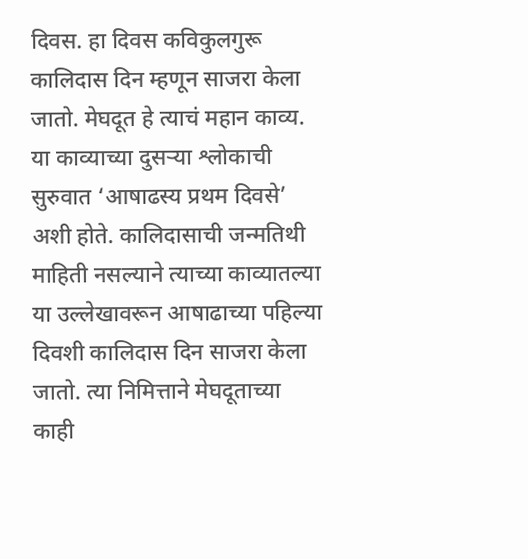दिवस. हा दिवस कविकुलगुरू कालिदास दिन म्हणून साजरा केला जातो. मेघदूत हे त्याचं महान काव्य. या काव्याच्या दुसऱ्या श्लोकाची सुरुवात ‘आषाढस्य प्रथम दिवसे’ अशी होते. कालिदासाची जन्मतिथी माहिती नसल्याने त्याच्या काव्यातल्या या उल्लेखावरून आषाढाच्या पहिल्या दिवशी कालिदास दिन साजरा केला जातो. त्या निमित्ताने मेघदूताच्या काही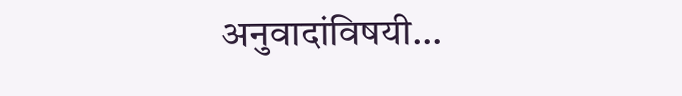अनुवादांविषयी…